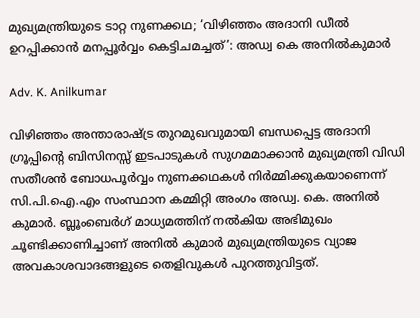മുഖ്യമന്ത്രിയുടെ ‍ടാറ്റ നുണക്കഥ‌; ‘വിഴി‍ഞ്ഞം അദാനി ഡീൽ ഉറപ്പിക്കാൻ മനപ്പൂർവ്വം കെട്ടിചമച്ചത്’: അഡ്വ കെ അനിൽകുമാർ

Adv. K. Anilkumar

വിഴിഞ്ഞം അന്താരാഷ്ട്ര തുറമുഖവുമായി ബന്ധപ്പെട്ട അദാനി ഗ്രൂപ്പിന്റെ ബിസിനസ്സ് ഇടപാടുകൾ സുഗമമാക്കാൻ മുഖ്യമന്ത്രി വിഡി സതീശൻ ബോധപൂർവ്വം നുണക്കഥകൾ നിർമ്മിക്കുകയാണെന്ന് സി.പി.ഐ.എം സംസ്ഥാന കമ്മിറ്റി അംഗം അഡ്വ. കെ. അനിൽ കുമാർ. ബ്ലൂംബെർഗ് മാധ്യമത്തിന് നൽകിയ അഭിമുഖം ചൂണ്ടിക്കാണിച്ചാണ് അനിൽ കുമാർ മുഖ്യമന്ത്രിയുടെ വ്യാജ അവകാശവാദങ്ങളുടെ തെളിവുകൾ പുറത്തുവിട്ടത്.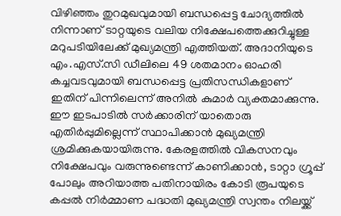വിഴിഞ്ഞം തുറമുഖവുമായി ബന്ധപ്പെട്ട ചോദ്യത്തിൽ നിന്നാണ് ടാറ്റയുടെ വലിയ നിക്ഷേപത്തെക്കുറിച്ചുള്ള മറുപടിയിലേക്ക് മുഖ്യമന്ത്രി എത്തിയത്. അദാനിയുടെ എം.എസ്.സി ഡീലിലെ 49 ശതമാനം ഓഹരി കച്ചവടവുമായി ബന്ധപ്പെട്ട പ്രതിസന്ധികളാണ് ഇതിന് പിന്നിലെന്ന് അനിൽ കുമാർ വ്യക്തമാക്കുന്നു. ഈ ഇടപാടിൽ സർക്കാരിന് യാതൊരു എതിർപ്പുമില്ലെന്ന് സ്ഥാപിക്കാൻ മുഖ്യമന്ത്രി ശ്രമിക്കുകയായിരുന്നു. കേരളത്തിൽ വികസനവും നിക്ഷേപവും വരുന്നുണ്ടെന്ന് കാണിക്കാൻ, ടാറ്റാ ഗ്രൂപ്പ് പോലും അറിയാത്ത പതിനായിരം കോടി രൂപയുടെ കപ്പൽ നിർമ്മാണ പദ്ധതി മുഖ്യമന്ത്രി സ്വന്തം നിലയ്ക്ക്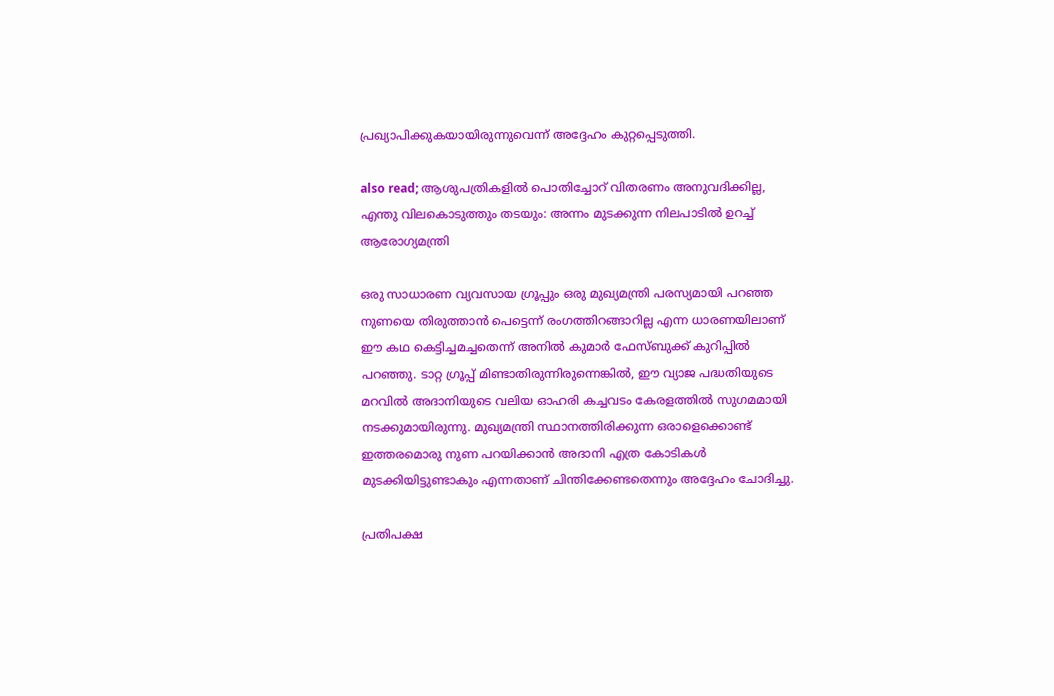പ്രഖ്യാപിക്കുകയായിരുന്നുവെന്ന് അദ്ദേഹം കുറ്റപ്പെടുത്തി.

also read; ആശുപത്രികളിൽ പൊതിച്ചോറ് വിതരണം അനുവദിക്കില്ല, എന്തു വിലകൊടുത്തും തടയും: അന്നം മുടക്കുന്ന നിലപാടിൽ ഉറച്ച് ആരോഗ്യമന്ത്രി

ഒരു സാധാരണ വ്യവസായ ഗ്രൂപ്പും ഒരു മുഖ്യമന്ത്രി പരസ്യമായി പറഞ്ഞ നുണയെ തിരുത്താൻ പെട്ടെന്ന് രംഗത്തിറങ്ങാറില്ല എന്ന ധാരണയിലാണ് ഈ കഥ കെട്ടിച്ചമച്ചതെന്ന് അനിൽ കുമാർ ഫേസ്ബുക്ക് കുറിപ്പിൽ പറഞ്ഞു. ടാറ്റ ഗ്രൂപ്പ് മിണ്ടാതിരുന്നിരുന്നെങ്കിൽ, ഈ വ്യാജ പദ്ധതിയുടെ മറവിൽ അദാനിയുടെ വലിയ ഓഹരി കച്ചവടം കേരളത്തിൽ സുഗമമായി നടക്കുമായിരുന്നു. മുഖ്യമന്ത്രി സ്ഥാനത്തിരിക്കുന്ന ഒരാളെക്കൊണ്ട് ഇത്തരമൊരു നുണ പറയിക്കാൻ അദാനി എത്ര കോടികൾ മുടക്കിയിട്ടുണ്ടാകും എന്നതാണ് ചിന്തിക്കേണ്ടതെന്നും അദ്ദേഹം ചോദിച്ചു.

പ്രതിപക്ഷ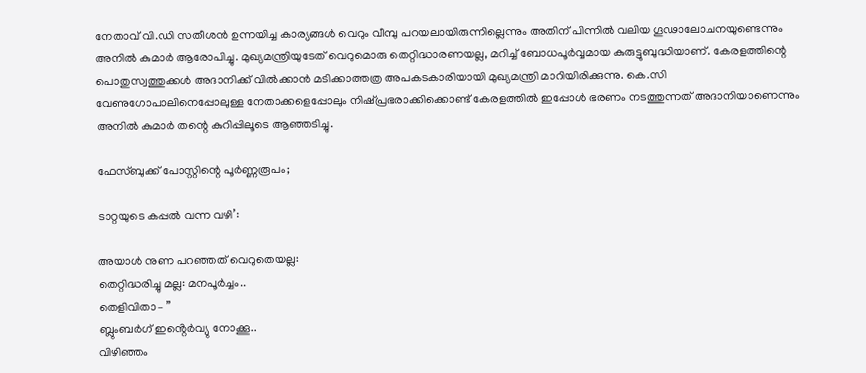നേതാവ് വി.ഡി സതീശൻ ഉന്നയിച്ച കാര്യങ്ങൾ വെറും വീമ്പു പറയലായിരുന്നില്ലെന്നും അതിന് പിന്നിൽ വലിയ ഗൂഢാലോചനയുണ്ടെന്നും അനിൽ കുമാർ ആരോപിച്ചു. മുഖ്യമന്ത്രിയുടേത് വെറുമൊരു തെറ്റിദ്ധാരണയല്ല, മറിച്ച് ബോധപൂർവ്വമായ കുരുട്ടുബുദ്ധിയാണ്. കേരളത്തിന്റെ പൊതുസ്വത്തുക്കൾ അദാനിക്ക് വിൽക്കാൻ മടിക്കാത്തത്ര അപകടകാരിയായി മുഖ്യമന്ത്രി മാറിയിരിക്കുന്നു. കെ.സി വേണുഗോപാലിനെപ്പോലുള്ള നേതാക്കളെപ്പോലും നിഷ്പ്രഭരാക്കിക്കൊണ്ട് കേരളത്തിൽ ഇപ്പോൾ ഭരണം നടത്തുന്നത് അദാനിയാണെന്നും അനിൽ കുമാർ തന്റെ കുറിപ്പിലൂടെ ആഞ്ഞടിച്ചു.

ഫേസ്ബുക്ക് പോസ്റ്റിന്റെ പൂർണ്ണരൂപം;

ടാറ്റയുടെ കപ്പൽ വന്ന വഴി’:

അയാൾ നുണ പറഞ്ഞത് വെറുതെയല്ല:
തെറ്റിദ്ധരിച്ചു മല്ല: മനപൂർച്ചം..
തെളിവിതാ– ”
ബ്ലുംബർഗ് ഇൻ്റെർവ്യു നോക്കൂ..
വിഴിഞ്ഞം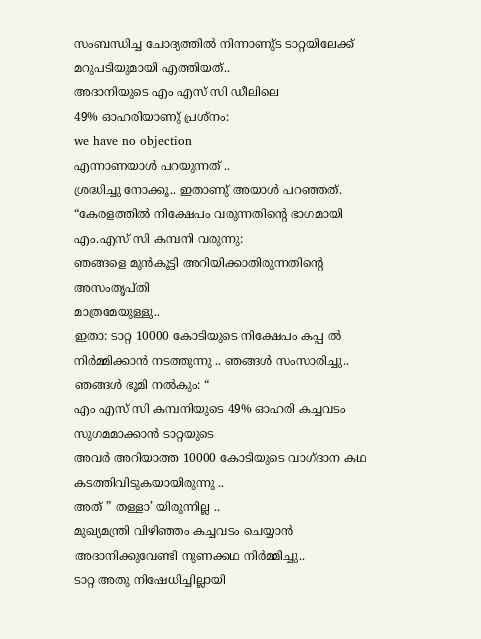സംബന്ധിച്ച ചോദ്യത്തിൽ നിന്നാണു്ട ടാറ്റയിലേക്ക് മറുപടിയുമായി എത്തിയത്..
അദാനിയുടെ എം എസ് സി ഡീലിലെ
49% ഓഹരിയാണു് പ്രശ്നം:
we have no objection
എന്നാണയാൾ പറയുന്നത് ..
ശ്രദ്ധിച്ചു നോക്കൂ.. ഇതാണു് അയാൾ പറഞ്ഞത്.
“കേരളത്തിൽ നിക്ഷേപം വരുന്നതിൻ്റെ ഭാഗമായി എം.എസ് സി കമ്പനി വരുന്നു:
ഞങ്ങളെ മുൻകൂട്ടി അറിയിക്കാതിരുന്നതിൻ്റെ അസംതൃപ്തി
മാത്രമേയുള്ളു..
ഇതാ: ടാറ്റ 10000 കോടിയുടെ നിക്ഷേപം കപ്പ ൽ നിർമ്മിക്കാൻ നടത്തുന്നു .. ഞങ്ങൾ സംസാരിച്ചു.. ഞങ്ങൾ ഭൂമി നൽകും: “
എം എസ് സി കമ്പനിയുടെ 49% ഓഹരി കച്ചവടം സുഗമമാക്കാൻ ടാറ്റയുടെ
അവർ അറിയാത്ത 10000 കോടിയുടെ വാഗ്ദാന കഥ കടത്തിവിടുകയായിരുന്നു ..
അത് ” തള്ളാ’ യിരുന്നില്ല ..
മുഖ്യമന്ത്രി വിഴിഞ്ഞം കച്ചവടം ചെയ്യാൻ
അദാനിക്കുവേണ്ടി നുണക്കഥ നിർമ്മിച്ചു..
ടാറ്റ അതു നിഷേധിച്ചില്ലായി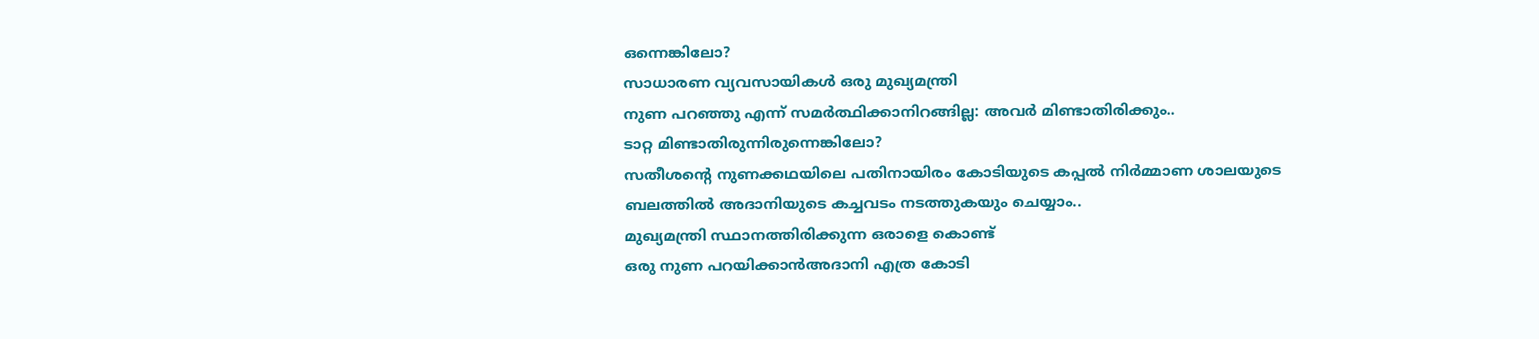ഒന്നെങ്കിലോ?
സാധാരണ വ്യവസായികൾ ഒരു മുഖ്യമന്ത്രി
നുണ പറഞ്ഞു എന്ന് സമർത്ഥിക്കാനിറങ്ങില്ല: അവർ മിണ്ടാതിരിക്കും..
ടാറ്റ മിണ്ടാതിരുന്നിരുന്നെങ്കിലോ?
സതീശൻ്റെ നുണക്കഥയിലെ പതിനായിരം കോടിയുടെ കപ്പൽ നിർമ്മാണ ശാലയുടെ
ബലത്തിൽ അദാനിയുടെ കച്ചവടം നടത്തുകയും ചെയ്യാം..
മുഖ്യമന്ത്രി സ്ഥാനത്തിരിക്കുന്ന ഒരാളെ കൊണ്ട്
ഒരു നുണ പറയിക്കാൻഅദാനി എത്ര കോടി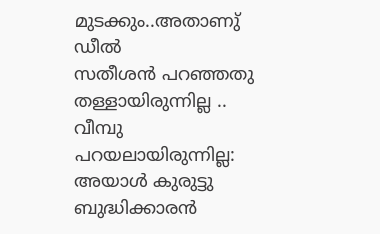മുടക്കും..അതാണു് ഡീൽ
സതീശൻ പറഞ്ഞതു തള്ളായിരുന്നില്ല ..
വീമ്പു പറയലായിരുന്നില്ല:
അയാൾ കുരുട്ടു ബുദ്ധിക്കാരൻ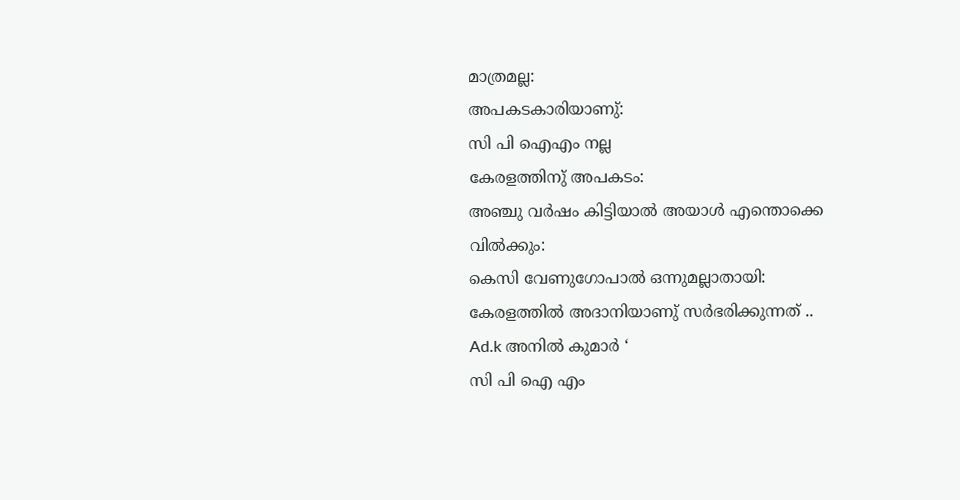മാത്രമല്ല:
അപകടകാരിയാണു്:
സി പി ഐഎം നല്ല
കേരളത്തിനു് അപകടം:
അഞ്ചു വർഷം കിട്ടിയാൽ അയാൾ എന്തൊക്കെ വിൽക്കും:
കെസി വേണുഗോപാൽ ഒന്നുമല്ലാതായി:
കേരളത്തിൽ അദാനിയാണു് സർഭരിക്കുന്നത് ..
Ad.k അനിൽ കുമാർ ‘
സി പി ഐ എം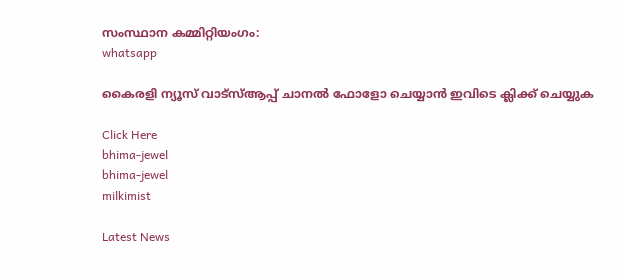സംസ്ഥാന കമ്മിറ്റിയംഗം:
whatsapp

കൈരളി ന്യൂസ് വാട്‌സ്ആപ്പ് ചാനല്‍ ഫോളോ ചെയ്യാന്‍ ഇവിടെ ക്ലിക്ക് ചെയ്യുക

Click Here
bhima-jewel
bhima-jewel
milkimist

Latest News